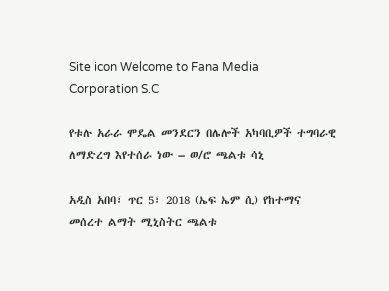Site icon Welcome to Fana Media Corporation S.C

የቱሉ አራራ ሞዴል መንደርን በሌሎች አካባቢዎች ተግባራዊ ለማድረግ እየተሰራ ነው – ወ/ሮ ጫልቱ ሳኒ

አዲስ አበባ፣ ጥር 5፣ 2018 (ኤፍ ኤም ሲ) የከተማና መሰረተ ልማት ሚኒስትር ጫልቱ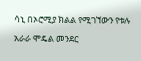ሳኒ በኦሮሚያ ክልል የሚገኘውን የቱሉ አራራ ሞዴል መንደር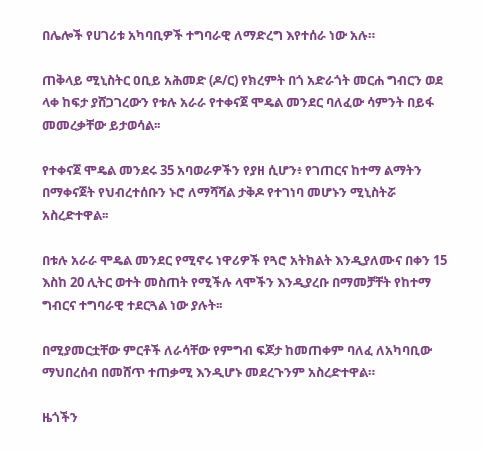በሌሎች የሀገሪቱ አካባቢዎች ተግባራዊ ለማድረግ እየተሰራ ነው አሉ።

ጠቅላይ ሚኒስትር ዐቢይ አሕመድ (ዶ/ር) የክረምት በጎ አድራጎት መርሐ ግብርን ወደ ላቀ ከፍታ ያሸጋገረውን የቱሉ አራራ የተቀናጀ ሞዴል መንደር ባለፈው ሳምንት በይፋ መመረቃቸው ይታወሳል፡፡

የተቀናጀ ሞዴል መንደሩ 35 አባወራዎችን የያዘ ሲሆን፥ የገጠርና ከተማ ልማትን በማቀናጀት የህብረተሰቡን ኑሮ ለማሻሻል ታቅዶ የተገነባ መሆኑን ሚኒስትሯ አስረድተዋል፡፡

በቱሉ አራራ ሞዴል መንደር የሚኖሩ ነዋሪዎች የጓሮ አትክልት እንዲያለሙና በቀን 15 እስከ 20 ሊትር ወተት መስጠት የሚችሉ ላሞችን እንዲያረቡ በማመቻቸት የከተማ ግብርና ተግባራዊ ተደርጓል ነው ያሉት፡፡

በሚያመርቷቸው ምርቶች ለራሳቸው የምግብ ፍጆታ ከመጠቀም ባለፈ ለአካባቢው ማህበረሰብ በመሸጥ ተጠቃሚ እንዲሆኑ መደረጉንም አስረድተዋል።

ዜጎችን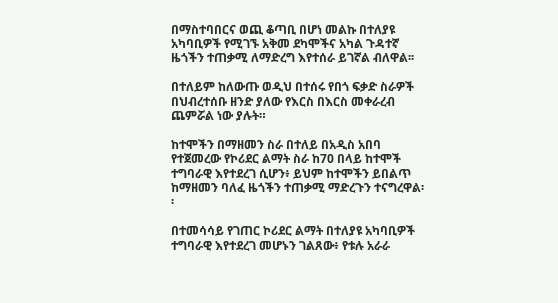በማስተባበርና ወጪ ቆጣቢ በሆነ መልኩ በተለያዩ አካባቢዎች የሚገኙ አቅመ ደካሞችና አካል ጉዳተኛ ዜጎችን ተጠቃሚ ለማድረግ እየተሰራ ይገኛል ብለዋል፡፡

በተለይም ከለውጡ ወዲህ በተሰሩ የበጎ ፍቃድ ስራዎች በህብረተሰቡ ዘንድ ያለው የእርስ በእርስ መቀራረብ ጨምሯል ነው ያሉት።

ከተሞችን በማዘመን ስራ በተለይ በአዲስ አበባ የተጀመረው የኮሪደር ልማት ስራ ከ70 በላይ ከተሞች ተግባራዊ እየተደረገ ሲሆን፥ ይህም ከተሞችን ይበልጥ ከማዘመን ባለፈ ዜጎችን ተጠቃሚ ማድረጉን ተናግረዋል፡፡

በተመሳሳይ የገጠር ኮሪደር ልማት በተለያዩ አካባቢዎች ተግባራዊ እየተደረገ መሆኑን ገልጸው፥ የቱሉ አራራ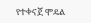የተቀናጀ ሞዴል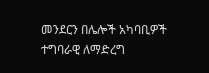መንደርን በሌሎች አካባቢዎች ተግባራዊ ለማድረግ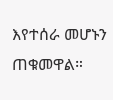እየተሰራ መሆኑን ጠቁመዋል።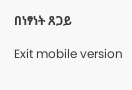በነፃነት ጸጋይ

Exit mobile version